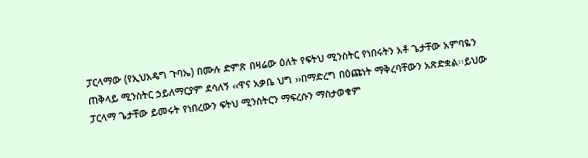ፓርላማው (የኢህአዴግ ጉባኤ) በሙሉ ድምጽ በዛሬው ዕለት የፍትህ ሚንስትር የነበሩትን አቶ ጌታቸው አምባዬን ጠቅላይ ሚንስትር ኃይለማርያም ደሳለኝ ‹‹ዋና አቃቤ ህግ ››በማድረግ በዕጩነት ማቅረባቸውን አጽድቋል፡፡ይህው ፓርላማ ጌታቸው ይመሩት የነበረውን ፍትህ ሚንስትርን ማፍረሱን ማስታወቁም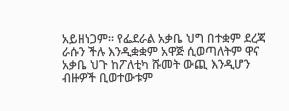አይዘነጋም፡፡ የፌደራል አቃቤ ህግ በተቋም ደረጃ ራሱን ችሉ እንዲቋቋም አዋጅ ሲወጣለትም ዋና አቃቤ ህጉ ከፖለቲካ ሹመት ውጪ እንዲሆን ብዙዎች ቢወተውቱም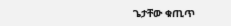ጌታቸው ቁጢጥ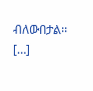ብለውበታል፡፡ […]